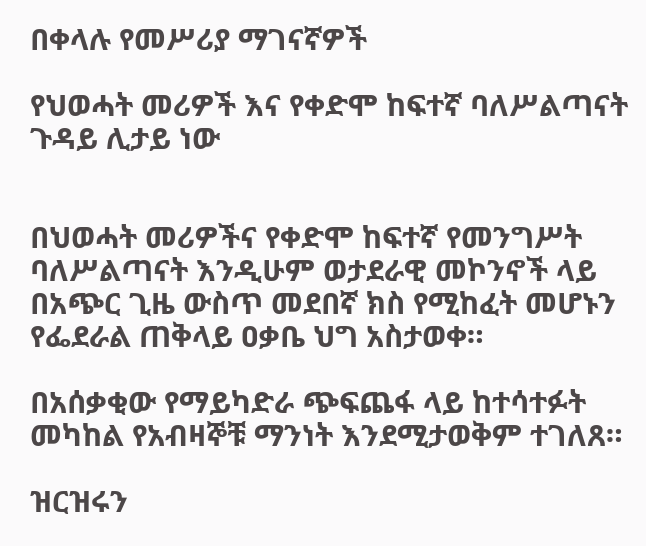በቀላሉ የመሥሪያ ማገናኛዎች

የህወሓት መሪዎች እና የቀድሞ ከፍተኛ ባለሥልጣናት ጉዳይ ሊታይ ነው


በህወሓት መሪዎችና የቀድሞ ከፍተኛ የመንግሥት ባለሥልጣናት እንዲሁም ወታደራዊ መኮንኖች ላይ በአጭር ጊዜ ውስጥ መደበኛ ክስ የሚከፈት መሆኑን የፌደራል ጠቅላይ ዐቃቤ ህግ አስታወቀ።

በአሰቃቂው የማይካድራ ጭፍጨፋ ላይ ከተሳተፉት መካከል የአብዛኞቹ ማንነት እንደሚታወቅም ተገለጸ።

ዝርዝሩን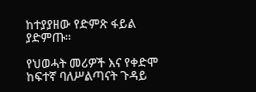ከተያያዘው የድምጽ ፋይል ያድምጡ፡፡

የህወሓት መሪዎች እና የቀድሞ ከፍተኛ ባለሥልጣናት ጉዳይ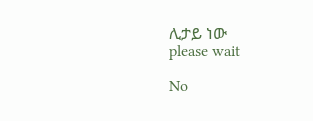ሊታይ ነው
please wait

No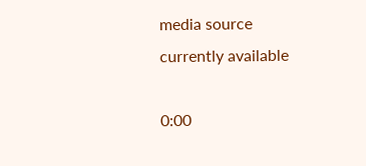media source currently available

0:00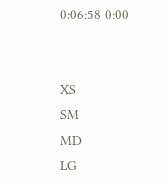0:06:58 0:00


XS
SM
MD
LG